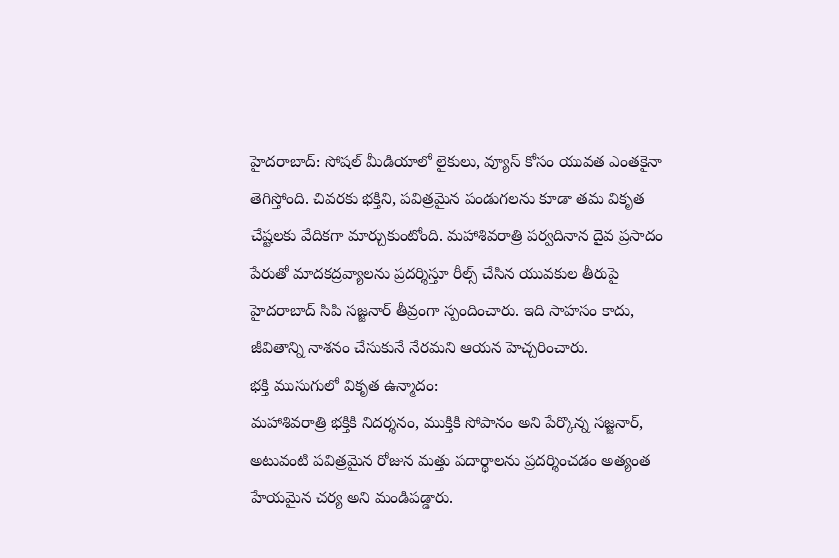హైదరాబాద్: సోషల్ మీడియాలో లైకులు, వ్యూస్ కోసం యువత ఎంతకైనా తెగిస్తోంది. చివరకు భక్తిని, పవిత్రమైన పండుగలను కూడా తమ వికృత చేష్టలకు వేదికగా మార్చుకుంటోంది. మహాశివరాత్రి పర్వదినాన దైవ ప్రసాదం పేరుతో మాదకద్రవ్యాలను ప్రదర్శిస్తూ రీల్స్ చేసిన యువకుల తీరుపై హైదరాబాద్ సిపి సజ్జనార్ తీవ్రంగా స్పందించారు. ఇది సాహసం కాదు, జీవితాన్ని నాశనం చేసుకునే నేరమని ఆయన హెచ్చరించారు.
భక్తి ముసుగులో వికృత ఉన్మాదం:
మహాశివరాత్రి భక్తికి నిదర్శనం, ముక్తికి సోపానం అని పేర్కొన్న సజ్జనార్, అటువంటి పవిత్రమైన రోజున మత్తు పదార్థాలను ప్రదర్శించడం అత్యంత హేయమైన చర్య అని మండిపడ్డారు.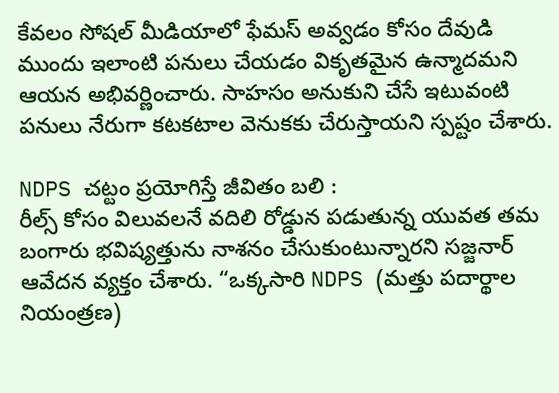కేవలం సోషల్ మీడియాలో ఫేమస్ అవ్వడం కోసం దేవుడి ముందు ఇలాంటి పనులు చేయడం వికృతమైన ఉన్మాదమని ఆయన అభివర్ణించారు. సాహసం అనుకుని చేసే ఇటువంటి పనులు నేరుగా కటకటాల వెనుకకు చేరుస్తాయని స్పష్టం చేశారు.

NDPS చట్టం ప్రయోగిస్తే జీవితం బలి :
రీల్స్ కోసం విలువలనే వదిలి రోడ్డున పడుతున్న యువత తమ బంగారు భవిష్యత్తును నాశనం చేసుకుంటున్నారని సజ్జనార్ ఆవేదన వ్యక్తం చేశారు. “ఒక్కసారి NDPS (మత్తు పదార్థాల నియంత్రణ)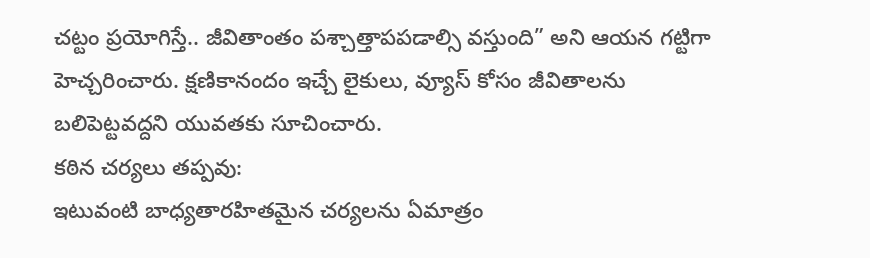చట్టం ప్రయోగిస్తే.. జీవితాంతం పశ్చాత్తాపపడాల్సి వస్తుంది” అని ఆయన గట్టిగా హెచ్చరించారు. క్షణికానందం ఇచ్చే లైకులు, వ్యూస్ కోసం జీవితాలను బలిపెట్టవద్దని యువతకు సూచించారు.
కఠిన చర్యలు తప్పవు:
ఇటువంటి బాధ్యతారహితమైన చర్యలను ఏమాత్రం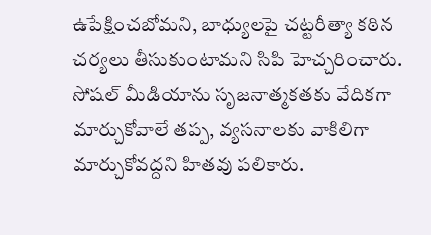ఉపేక్షించబోమని, బాధ్యులపై చట్టరీత్యా కఠిన చర్యలు తీసుకుంటామని సిపి హెచ్చరించారు. సోషల్ మీడియాను సృజనాత్మకతకు వేదికగా మార్చుకోవాలే తప్ప, వ్యసనాలకు వాకిలిగా మార్చుకోవద్దని హితవు పలికారు.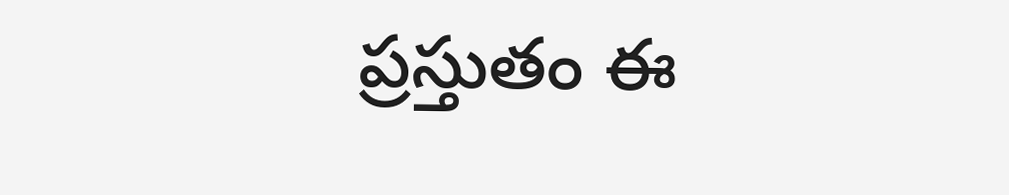ప్రస్తుతం ఈ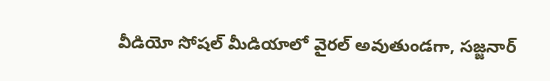వీడియో సోషల్ మీడియాలో వైరల్ అవుతుండగా, సజ్జనార్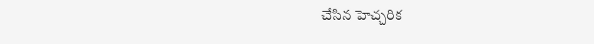చేసిన హెచ్చరిక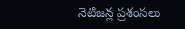నెటిజన్ల ప్రశంసలు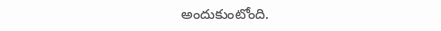అందుకుంటోంది.